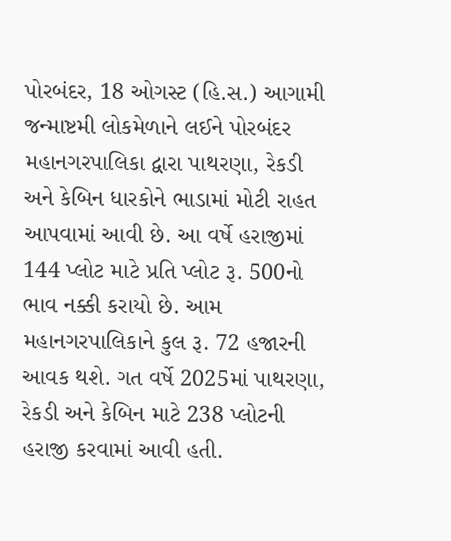પોરબંદર, 18 ઓગસ્ટ (હિ.સ.) આગામી જન્માષ્ટમી લોકમેળાને લઈને પોરબંદર મહાનગરપાલિકા દ્વારા પાથરણા, રેકડી અને કેબિન ધારકોને ભાડામાં મોટી રાહત આપવામાં આવી છે. આ વર્ષે હરાજીમાં 144 પ્લોટ માટે પ્રતિ પ્લોટ રૂ. 500નો ભાવ નક્કી કરાયો છે. આમ મહાનગરપાલિકાને કુલ રૂ. 72 હજારની આવક થશે. ગત વર્ષે 2025માં પાથરણા, રેકડી અને કેબિન માટે 238 પ્લોટની હરાજી કરવામાં આવી હતી.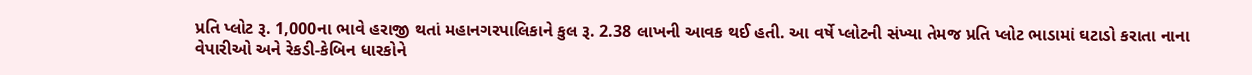પ્રતિ પ્લોટ રૂ. 1,000ના ભાવે હરાજી થતાં મહાનગરપાલિકાને કુલ રૂ. 2.38 લાખની આવક થઈ હતી. આ વર્ષે પ્લોટની સંખ્યા તેમજ પ્રતિ પ્લોટ ભાડામાં ઘટાડો કરાતા નાના વેપારીઓ અને રેકડી-કેબિન ધારકોને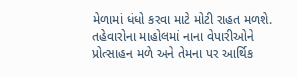મેળામાં ધંધો કરવા માટે મોટી રાહત મળશે. તહેવારોના માહોલમાં નાના વેપારીઓને પ્રોત્સાહન મળે અને તેમના પર આર્થિક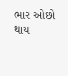ભાર ઓછો થાય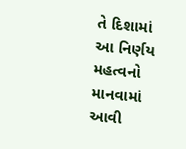તે દિશામાં આ નિર્ણય મહત્વનો માનવામાં આવી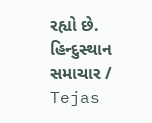રહ્યો છે.
હિન્દુસ્થાન સમાચાર / Tejas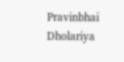Pravinbhai Dholariya